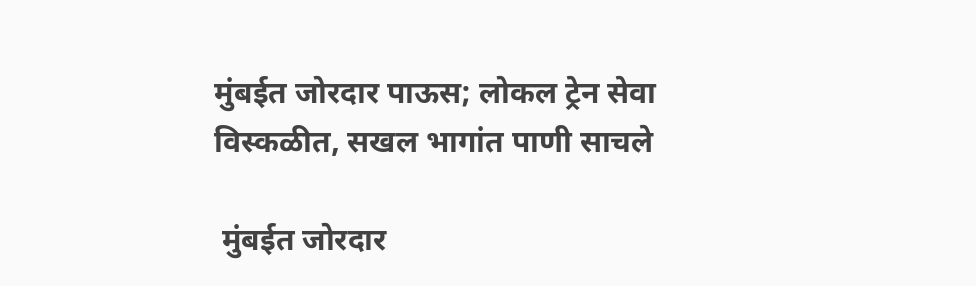मुंबईत जोरदार पाऊस; लोकल ट्रेन सेवा विस्कळीत, सखल भागांत पाणी साचले

 मुंबईत जोरदार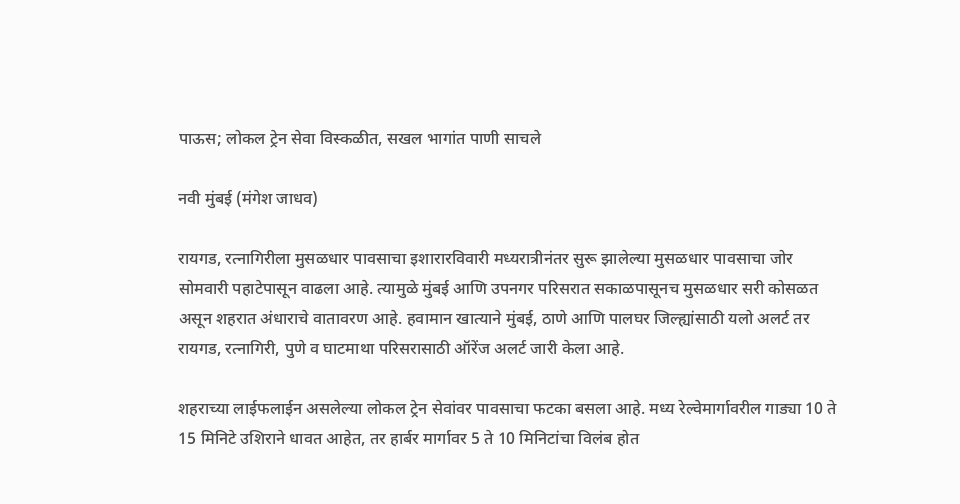पाऊस; लोकल ट्रेन सेवा विस्कळीत, सखल भागांत पाणी साचले

नवी मुंबई (मंगेश जाधव)

रायगड, रत्नागिरीला मुसळधार पावसाचा इशारारविवारी मध्यरात्रीनंतर सुरू झालेल्या मुसळधार पावसाचा जोर सोमवारी पहाटेपासून वाढला आहे. त्यामुळे मुंबई आणि उपनगर परिसरात सकाळपासूनच मुसळधार सरी कोसळत असून शहरात अंधाराचे वातावरण आहे. हवामान खात्याने मुंबई, ठाणे आणि पालघर जिल्ह्यांसाठी यलो अलर्ट तर रायगड, रत्नागिरी, पुणे व घाटमाथा परिसरासाठी ऑरेंज अलर्ट जारी केला आहे.

शहराच्या लाईफलाईन असलेल्या लोकल ट्रेन सेवांवर पावसाचा फटका बसला आहे. मध्य रेल्वेमार्गावरील गाड्या 10 ते 15 मिनिटे उशिराने धावत आहेत, तर हार्बर मार्गावर 5 ते 10 मिनिटांचा विलंब होत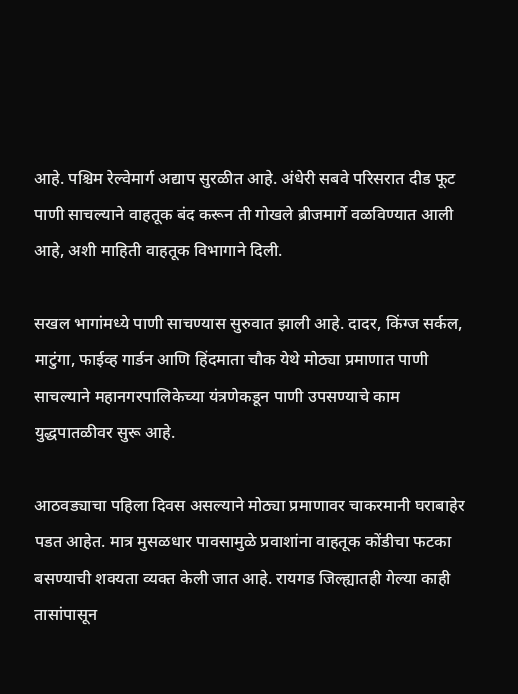आहे. पश्चिम रेल्वेमार्ग अद्याप सुरळीत आहे. अंधेरी सबवे परिसरात दीड फूट पाणी साचल्याने वाहतूक बंद करून ती गोखले ब्रीजमार्गे वळविण्यात आली आहे, अशी माहिती वाहतूक विभागाने दिली.

सखल भागांमध्ये पाणी साचण्यास सुरुवात झाली आहे. दादर, किंग्ज सर्कल, माटुंगा, फाईव्ह गार्डन आणि हिंदमाता चौक येथे मोठ्या प्रमाणात पाणी साचल्याने महानगरपालिकेच्या यंत्रणेकडून पाणी उपसण्याचे काम युद्धपातळीवर सुरू आहे.

आठवड्याचा पहिला दिवस असल्याने मोठ्या प्रमाणावर चाकरमानी घराबाहेर पडत आहेत. मात्र मुसळधार पावसामुळे प्रवाशांना वाहतूक कोंडीचा फटका बसण्याची शक्यता व्यक्त केली जात आहे. रायगड जिल्ह्यातही गेल्या काही तासांपासून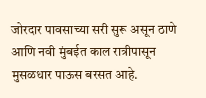जोरदार पावसाच्या सरी सुरू असून ठाणे आणि नवी मुंबईत काल रात्रीपासून मुसळधार पाऊस बरसत आहे.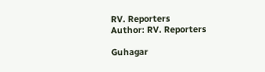RV. Reporters
Author: RV. Reporters

Guhagar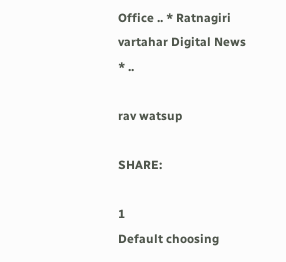Office .. * Ratnagiri vartahar Digital News * ..

rav watsup

SHARE:

1
Default choosing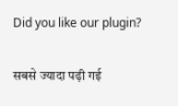Did you like our plugin?

सबसे ज्यादा पढ़ी गई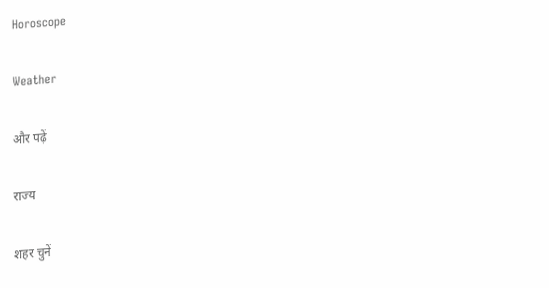Horoscope

Weather

और पढ़ें

राज्य

शहर चुनें